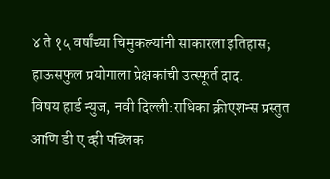४ ते १५ वर्षांच्या चिमुकल्यांनी साकारला इतिहास; हाऊसफुल प्रयोगाला प्रेक्षकांची उत्स्फूर्त दाद.
विषय हार्ड न्युज, नवी दिल्ली:राधिका क्रीएशन्स प्रस्तुत आणि डी ए व्ही पब्लिक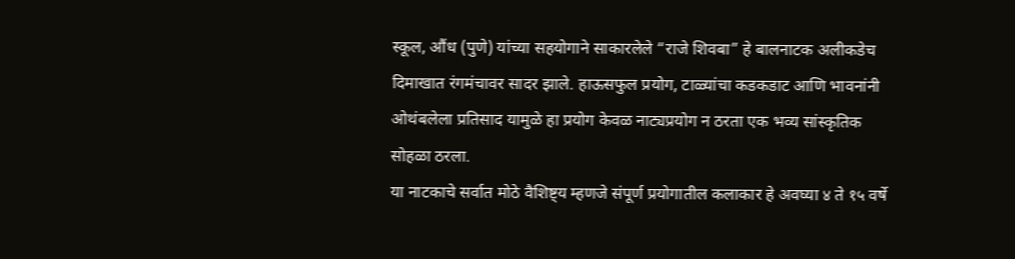स्कूल, औंध (पुणे) यांच्या सहयोगाने साकारलेले “राजे शिवबा” हे बालनाटक अलीकडेच दिमाखात रंगमंचावर सादर झाले. हाऊसफुल प्रयोग, टाळ्यांचा कडकडाट आणि भावनांनी ओथंबलेला प्रतिसाद यामुळे हा प्रयोग केवळ नाट्यप्रयोग न ठरता एक भव्य सांस्कृतिक सोहळा ठरला.
या नाटकाचे सर्वात मोठे वैशिष्ट्य म्हणजे संपूर्ण प्रयोगातील कलाकार हे अवघ्या ४ ते १५ वर्षे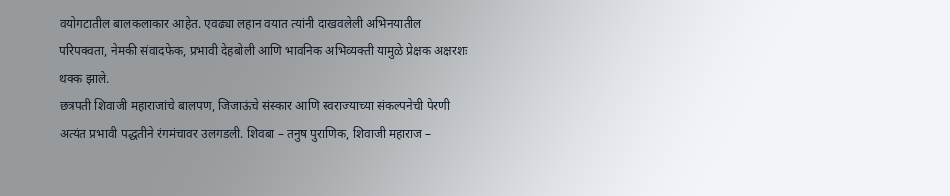वयोगटातील बालकलाकार आहेत. एवढ्या लहान वयात त्यांनी दाखवलेली अभिनयातील परिपक्वता, नेमकी संवादफेक, प्रभावी देहबोली आणि भावनिक अभिव्यक्ती यामुळे प्रेक्षक अक्षरशः थक्क झाले.
छत्रपती शिवाजी महाराजांचे बालपण, जिजाऊंचे संस्कार आणि स्वराज्याच्या संकल्पनेची पेरणी अत्यंत प्रभावी पद्धतीने रंगमंचावर उलगडली. शिवबा – तनुष पुराणिक, शिवाजी महाराज –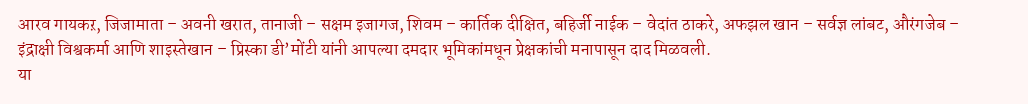आरव गायकऱ, जिजामाता – अवनी खरात, तानाजी – सक्षम इजागज, शिवम – कार्तिक दीक्षित, बहिर्जी नाईक – वेदांत ठाकरे, अफझल खान – सर्वज्ञ लांबट, औरंगजेब – इंद्राक्षी विश्वकर्मा आणि शाइस्तेखान – प्रिस्का डी’मोंटी यांनी आपल्या दमदार भूमिकांमधून प्रेक्षकांची मनापासून दाद मिळवली.
या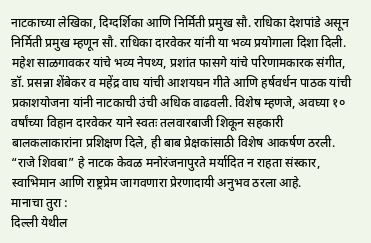नाटकाच्या लेखिका, दिग्दर्शिका आणि निर्मिती प्रमुख सौ. राधिका देशपांडे असून निर्मिती प्रमुख म्हणून सौ. राधिका दारवेकर यांनी या भव्य प्रयोगाला दिशा दिली. महेश साळगावकर यांचे भव्य नेपथ्य, प्रशांत फासगे यांचे परिणामकारक संगीत, डॉ. प्रसन्ना शेंबेकर व महेंद्र वाघ यांची आशयघन गीते आणि हर्षवर्धन पाठक यांची प्रकाशयोजना यांनी नाटकाची उंची अधिक वाढवली. विशेष म्हणजे, अवघ्या १० वर्षांच्या विहान दारवेकर याने स्वतः तलवारबाजी शिकून सहकारी बालकलाकारांना प्रशिक्षण दिले, ही बाब प्रेक्षकांसाठी विशेष आकर्षण ठरली.
“राजे शिवबा” हे नाटक केवळ मनोरंजनापुरते मर्यादित न राहता संस्कार, स्वाभिमान आणि राष्ट्रप्रेम जागवणारा प्रेरणादायी अनुभव ठरला आहे.
मानाचा तुरा :
दिल्ली येथील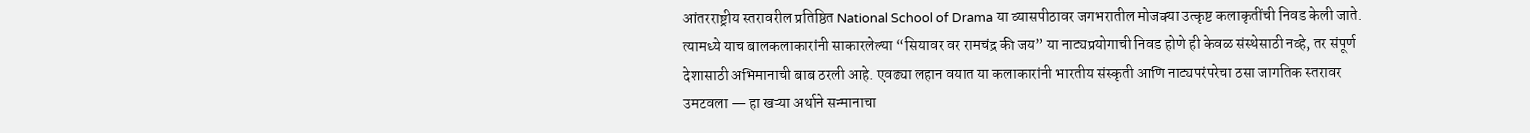आंतरराष्ट्रीय स्तरावरील प्रतिष्ठित National School of Drama या व्यासपीठावर जगभरातील मोजक्या उत्कृष्ट कलाकृतींची निवड केली जाते. त्यामध्ये याच बालकलाकारांनी साकारलेल्या “सियावर वर रामचंद्र की जय” या नाट्यप्रयोगाची निवड होणे ही केवळ संस्थेसाठी नव्हे, तर संपूर्ण देशासाठी अभिमानाची बाब ठरली आहे. एवढ्या लहान वयात या कलाकारांनी भारतीय संस्कृती आणि नाट्यपरंपरेचा ठसा जागतिक स्तरावर उमटवला — हा खऱ्या अर्थाने सन्मानाचा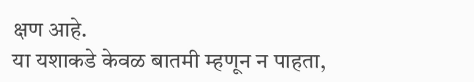क्षण आहे.
या यशाकडे केवळ बातमी म्हणून न पाहता,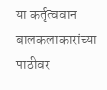या कर्तृत्ववान बालकलाकारांच्या पाठीवर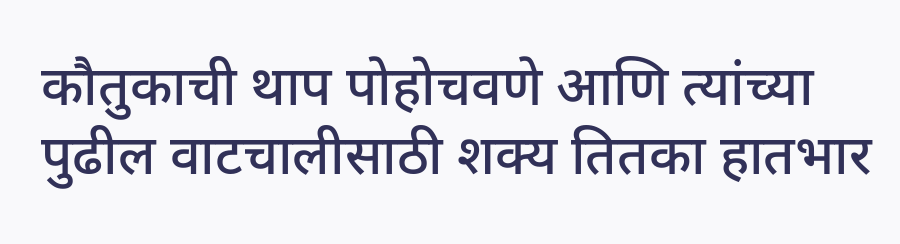कौतुकाची थाप पोहोचवणे आणि त्यांच्या पुढील वाटचालीसाठी शक्य तितका हातभार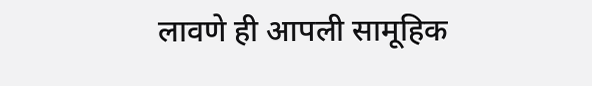लावणे ही आपली सामूहिक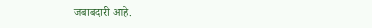जबाबदारी आहे.